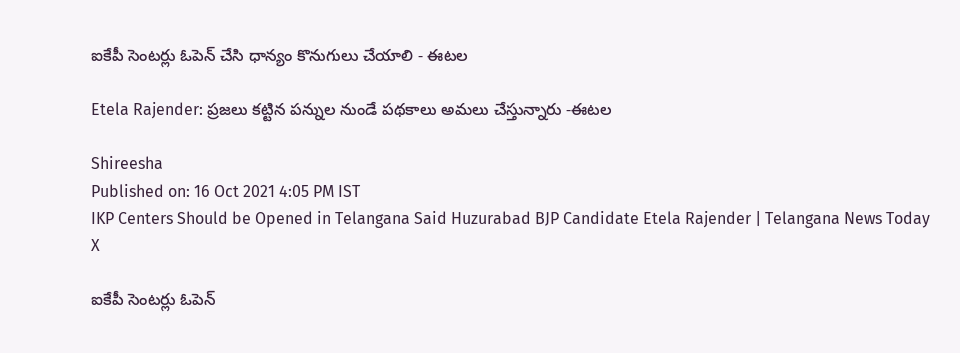ఐకేపీ సెంటర్లు ఓపెన్‌ చేసి ధాన్యం కొనుగులు చేయాలి - ఈటల

Etela Rajender: ప్రజలు కట్టిన పన్నుల నుండే పథకాలు అమలు చేస్తున్నారు -ఈటల

Shireesha
Published on: 16 Oct 2021 4:05 PM IST
IKP Centers Should be Opened in Telangana Said Huzurabad BJP Candidate Etela Rajender | Telangana News Today
X

ఐకేపీ సెంటర్లు ఓపెన్‌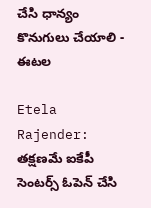చేసి ధాన్యం కొనుగులు చేయాలి - ఈటల

Etela Rajender: తక్షణమే ఐకేపీ సెంటర్స్‌ ఓపెన్‌ చేసి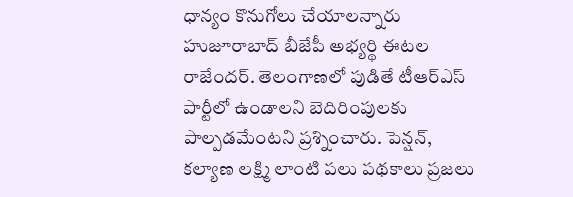ధాన్యం కొనుగోలు చేయాలన్నారు హుజూరాబాద్‌ బీజేపీ అభ్యర్థి ఈటల రాజేందర్‌. తెలంగాణలో పుడితే టీఆర్ఎస్‌ పార్టీలో ఉండాలని బెదిరింపులకు పాల్పడమేంటని ప్రశ్నించారు. పెన్షన్‌, కల్యాణ లక్ష్మి లాంటి పలు పథకాలు ప్రజలు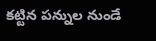కట్టిన పన్నుల నుండే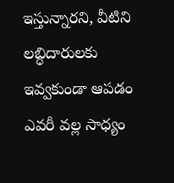ఇస్తున్నారని, వీటిని లబ్ధిదారులకు ఇవ్వకుండా ఆపడం ఎవరీ వల్ల సాధ్యం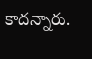కాదన్నారు.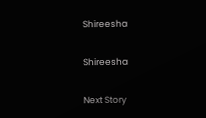Shireesha

Shireesha

Next Story